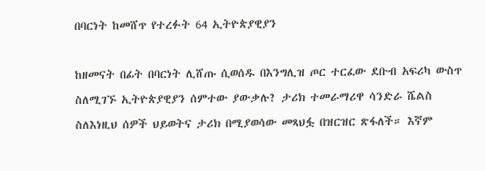በባርነት ከመሸጥ የተረፉት 64 ኢትዮጵያዊያን

ከዘመናት በፊት በባርነት ሊሸጡ ሲወሰዱ በእንግሊዝ ጦር ተርፈው ደቡብ አፍሪካ ውስጥ ስለሚገኙ ኢትዮጵያዊያን ሰምተው ያውቃሉ? ታሪክ ተመራማሪዋ ሳንድራ ሼልስ ስለእነዚህ ሰዎች ህይወትና ታሪክ በሚያወሳው መጻህፏ በዝርዝር ጽፋለች። እኛም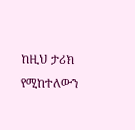ከዚህ ታሪክ የሚከተለውን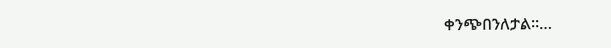ቀንጭበንለታል።…